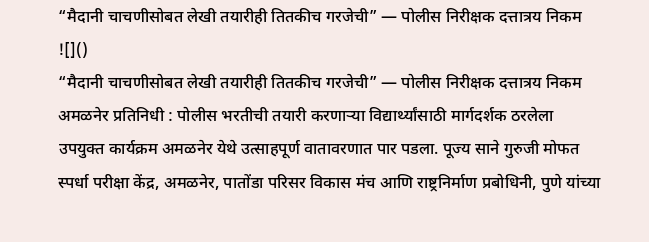“मैदानी चाचणीसोबत लेखी तयारीही तितकीच गरजेची” — पोलीस निरीक्षक दत्तात्रय निकम
![]()
“मैदानी चाचणीसोबत लेखी तयारीही तितकीच गरजेची” — पोलीस निरीक्षक दत्तात्रय निकम अमळनेर प्रतिनिधी : पोलीस भरतीची तयारी करणाऱ्या विद्यार्थ्यांसाठी मार्गदर्शक ठरलेला उपयुक्त कार्यक्रम अमळनेर येथे उत्साहपूर्ण वातावरणात पार पडला. पूज्य साने गुरुजी मोफत स्पर्धा परीक्षा केंद्र, अमळनेर, पातोंडा परिसर विकास मंच आणि राष्ट्रनिर्माण प्रबोधिनी, पुणे यांच्या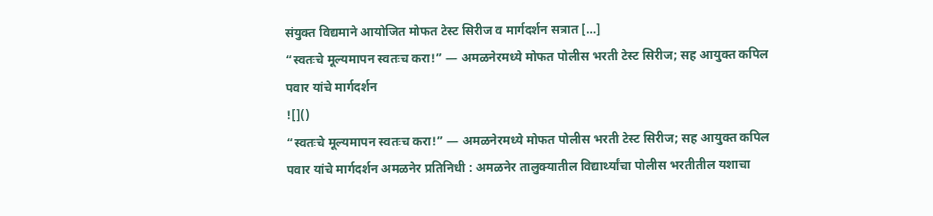संयुक्त विद्यमाने आयोजित मोफत टेस्ट सिरीज व मार्गदर्शन सत्रात […]
“स्वतःचे मूल्यमापन स्वतःच करा!” — अमळनेरमध्ये मोफत पोलीस भरती टेस्ट सिरीज; सह आयुक्त कपिल पवार यांचे मार्गदर्शन
![]()
“स्वतःचे मूल्यमापन स्वतःच करा!” — अमळनेरमध्ये मोफत पोलीस भरती टेस्ट सिरीज; सह आयुक्त कपिल पवार यांचे मार्गदर्शन अमळनेर प्रतिनिधी : अमळनेर तालुक्यातील विद्यार्थ्यांचा पोलीस भरतीतील यशाचा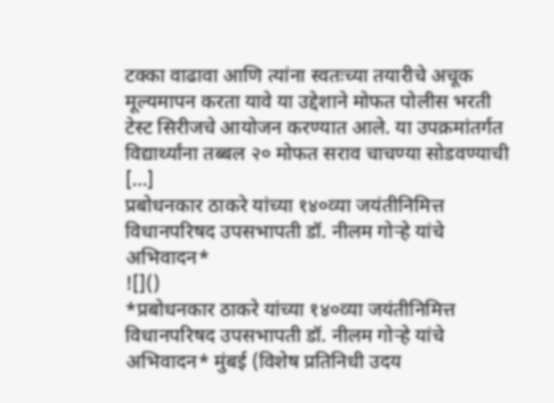टक्का वाढावा आणि त्यांना स्वतःच्या तयारीचे अचूक मूल्यमापन करता यावे या उद्देशाने मोफत पोलीस भरती टेस्ट सिरीजचे आयोजन करण्यात आले. या उपक्रमांतर्गत विद्यार्थ्यांना तब्बल २० मोफत सराव चाचण्या सोडवण्याची […]
प्रबोधनकार ठाकरे यांच्या १४०व्या जयंतीनिमित्त विधानपरिषद उपसभापती डॉ. नीलम गोऱ्हे यांचे अभिवादन*
![]()
*प्रबोधनकार ठाकरे यांच्या १४०व्या जयंतीनिमित्त विधानपरिषद उपसभापती डॉ. नीलम गोऱ्हे यांचे अभिवादन* मुंबई (विशेष प्रतिनिधी उदय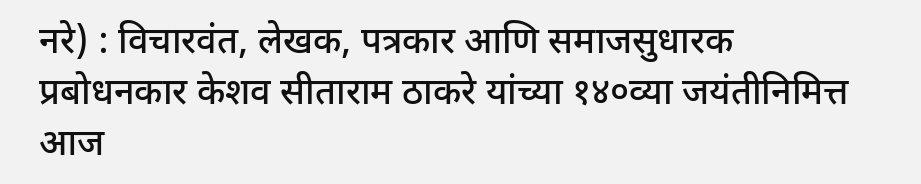नरे) : विचारवंत, लेखक, पत्रकार आणि समाजसुधारक प्रबोधनकार केशव सीताराम ठाकरे यांच्या १४०व्या जयंतीनिमित्त आज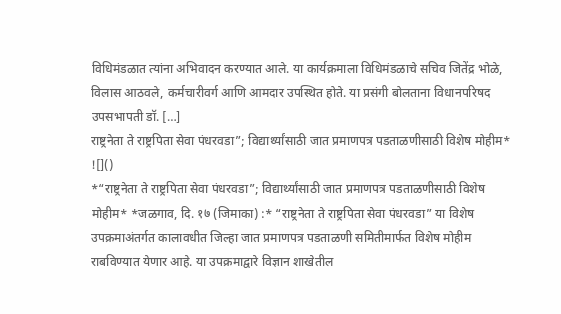विधिमंडळात त्यांना अभिवादन करण्यात आले. या कार्यक्रमाला विधिमंडळाचे सचिव जितेंद्र भोळे, विलास आठवले, कर्मचारीवर्ग आणि आमदार उपस्थित होते. या प्रसंगी बोलताना विधानपरिषद उपसभापती डॉ. […]
राष्ट्रनेता ते राष्ट्रपिता सेवा पंधरवडा”; विद्यार्थ्यांसाठी जात प्रमाणपत्र पडताळणीसाठी विशेष मोहीम*
![]()
*“राष्ट्रनेता ते राष्ट्रपिता सेवा पंधरवडा”; विद्यार्थ्यांसाठी जात प्रमाणपत्र पडताळणीसाठी विशेष मोहीम* *जळगाव, दि. १७ (जिमाका) :* “राष्ट्रनेता ते राष्ट्रपिता सेवा पंधरवडा” या विशेष उपक्रमाअंतर्गत कालावधीत जिल्हा जात प्रमाणपत्र पडताळणी समितीमार्फत विशेष मोहीम राबविण्यात येणार आहे. या उपक्रमाद्वारे विज्ञान शाखेतील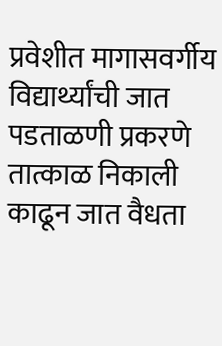प्रवेशीत मागासवर्गीय विद्यार्थ्यांची जात पडताळणी प्रकरणे तात्काळ निकाली काढून जात वैधता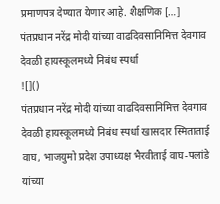प्रमाणपत्र देण्यात येणार आहे. शैक्षणिक […]
पंतप्रधान नरेंद्र मोदी यांच्या वाढदिवसानिमित्त देवगाव देवळी हायस्कूलमध्ये निबंध स्पर्धा
![]()
पंतप्रधान नरेंद्र मोदी यांच्या वाढदिवसानिमित्त देवगाव देवळी हायस्कूलमध्ये निबंध स्पर्धा खासदार स्मिताताई वाघ, भाजयुमो प्रदेश उपाध्यक्ष भैरवीताई वाघ-पलांडे यांच्या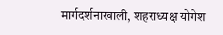मार्गदर्शनाखाली, शहराध्यक्ष योगेश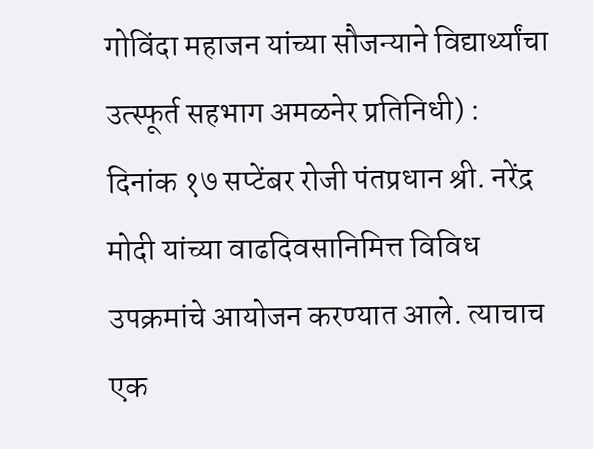गोविंदा महाजन यांच्या सौजन्याने विद्यार्थ्यांचा उत्स्फूर्त सहभाग अमळनेर प्रतिनिधी) : दिनांक १७ सप्टेंबर रोजी पंतप्रधान श्री. नरेंद्र मोदी यांच्या वाढदिवसानिमित्त विविध उपक्रमांचे आयोजन करण्यात आले. त्याचाच एक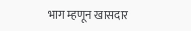भाग म्हणून खासदार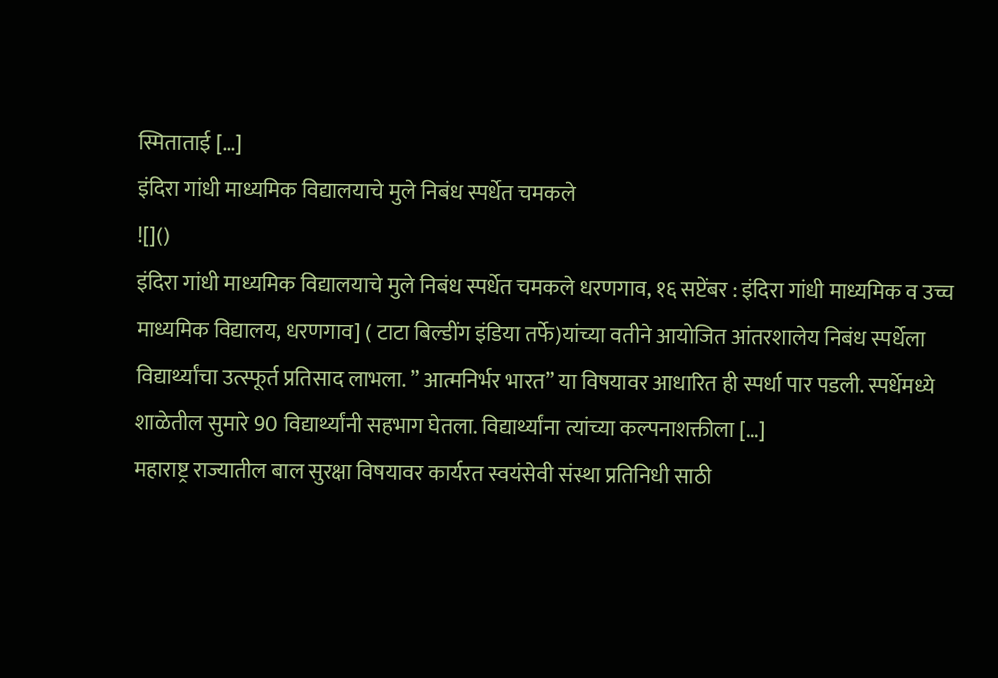स्मिताताई […]
इंदिरा गांधी माध्यमिक विद्यालयाचे मुले निबंध स्पर्धेत चमकले
![]()
इंदिरा गांधी माध्यमिक विद्यालयाचे मुले निबंध स्पर्धेत चमकले धरणगाव, १६ सप्टेंबर : इंदिरा गांधी माध्यमिक व उच्च माध्यमिक विद्यालय, धरणगाव] ( टाटा बिल्डींग इंडिया तर्फे)यांच्या वतीने आयोजित आंतरशालेय निबंध स्पर्धेला विद्यार्थ्यांचा उत्स्फूर्त प्रतिसाद लाभला. ” आत्मनिर्भर भारत” या विषयावर आधारित ही स्पर्धा पार पडली. स्पर्धेमध्ये शाळेतील सुमारे 90 विद्यार्थ्यांनी सहभाग घेतला. विद्यार्थ्यांना त्यांच्या कल्पनाशक्तीला […]
महाराष्ट्र राज्यातील बाल सुरक्षा विषयावर कार्यरत स्वयंसेवी संस्था प्रतिनिधी साठी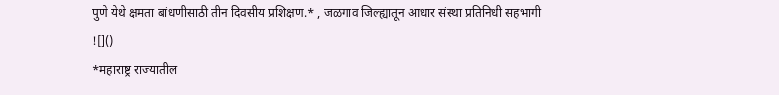पुणे येथे क्षमता बांधणीसाठी तीन दिवसीय प्रशिक्षण.* , जळगाव जिल्ह्यातून आधार संस्था प्रतिनिधी सहभागी
![]()
*महाराष्ट्र राज्यातील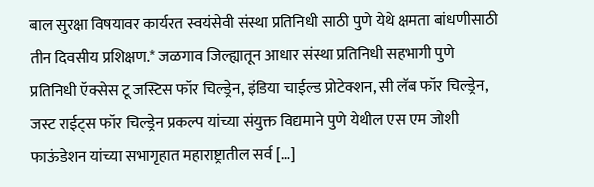बाल सुरक्षा विषयावर कार्यरत स्वयंसेवी संस्था प्रतिनिधी साठी पुणे येथे क्षमता बांधणीसाठी तीन दिवसीय प्रशिक्षण.* जळगाव जिल्ह्यातून आधार संस्था प्रतिनिधी सहभागी पुणे प्रतिनिधी ऍक्सेस टू जस्टिस फॉर चिल्ड्रेन, इंडिया चाईल्ड प्रोटेक्शन, सी लॅब फॉर चिल्ड्रेन, जस्ट राईट्स फॉर चिल्ड्रेन प्रकल्प यांच्या संयुक्त विद्यमाने पुणे येथील एस एम जोशी फाऊंडेशन यांच्या सभागृहात महाराष्ट्रातील सर्व […]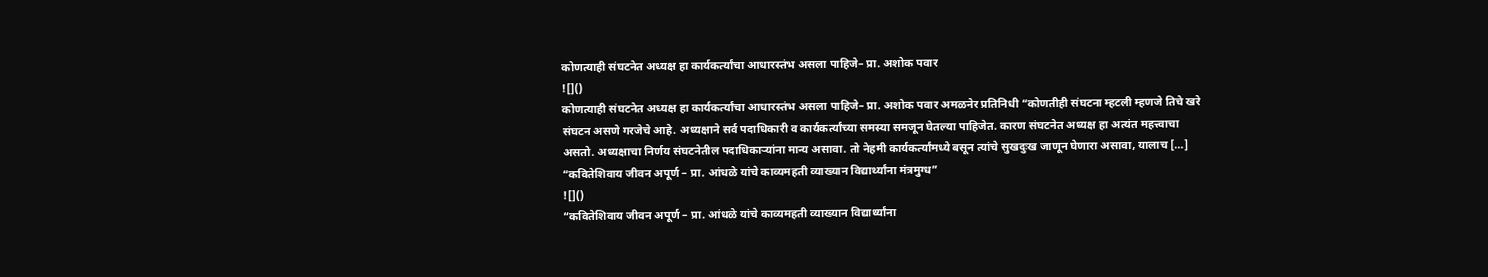कोणत्याही संघटनेत अध्यक्ष हा कार्यकर्त्यांचा आधारस्तंभ असला पाहिजे– प्रा. अशोक पवार
![]()
कोणत्याही संघटनेत अध्यक्ष हा कार्यकर्त्यांचा आधारस्तंभ असला पाहिजे– प्रा. अशोक पवार अमळनेर प्रतिनिधी “कोणतीही संघटना म्हटली म्हणजे तिचे खरे संघटन असणे गरजेचे आहे. अध्यक्षाने सर्व पदाधिकारी व कार्यकर्त्यांच्या समस्या समजून घेतल्या पाहिजेत. कारण संघटनेत अध्यक्ष हा अत्यंत महत्त्वाचा असतो. अध्यक्षाचा निर्णय संघटनेतील पदाधिकाऱ्यांना मान्य असावा. तो नेहमी कार्यकर्त्यांमध्ये बसून त्यांचे सुखदुःख जाणून घेणारा असावा, यालाच […]
“कवितेशिवाय जीवन अपूर्ण – प्रा. आंधळे यांचे काव्यमहती व्याख्यान विद्यार्थ्यांना मंत्रमुग्ध”
![]()
“कवितेशिवाय जीवन अपूर्ण – प्रा. आंधळे यांचे काव्यमहती व्याख्यान विद्यार्थ्यांना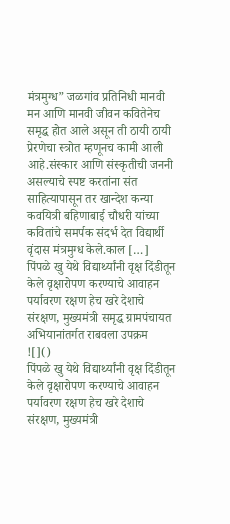मंत्रमुग्ध” जळगांव प्रतिनिधी मानवी मन आणि मानवी जीवन कवितेनेच समृद्ध होत आले असून ती ठायी ठायी प्रेरणेचा स्त्रोत म्हणूनच कामी आली आहे.संस्कार आणि संस्कृतीची जननी असल्याचे स्पष्ट करतांना संत साहित्यापासून तर खान्देश कन्या कवयित्री बहिणाबाई चौधरी यांच्या कवितांचे समर्पक संदर्भ देत विद्यार्थी वृंदास मंत्रमुग्ध केले.काल […]
पिंपळे खु येथे विद्यार्थ्यांनी वृक्ष दिंडीतून केले वृक्षारोपण करण्याचे आवाहन पर्यावरण रक्षण हेच खरे देशाचे संरक्षण, मुख्यमंत्री समृद्ध ग्रामपंचायत अभियानांतर्गत राबवला उपक्रम
![]()
पिंपळे खु येथे विद्यार्थ्यांनी वृक्ष दिंडीतून केले वृक्षारोपण करण्याचे आवाहन पर्यावरण रक्षण हेच खरे देशाचे संरक्षण, मुख्यमंत्री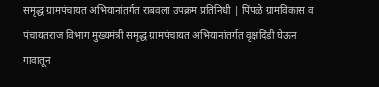समृद्ध ग्रामपंचायत अभियानांतर्गत राबवला उपक्रम प्रतिनिधी | पिंपळे ग्रामविकास व पंचायतराज विभाग मुख्यमंत्री समृद्ध ग्रामपंचायत अभियानांतर्गत वृक्षदिंडी घेऊन गावातून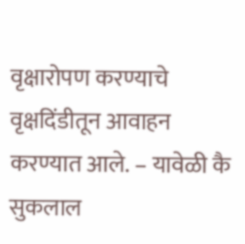वृक्षारोपण करण्याचे वृक्षदिंडीतून आवाहन करण्यात आले. – यावेळी कै सुकलाल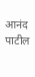आनंद पाटील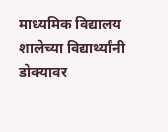माध्यमिक विद्यालय शालेच्या विद्यार्थ्यांनी डोक्यावर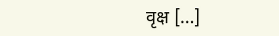वृक्ष […]